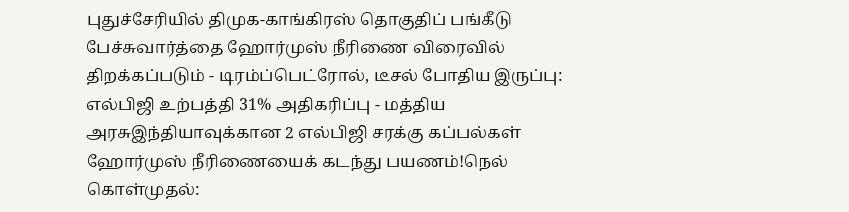புதுச்சேரியில் திமுக-காங்கிரஸ் தொகுதிப் பங்கீடு பேச்சுவார்த்தை ஹோர்முஸ் நீரிணை விரைவில் திறக்கப்படும் - டிரம்ப்பெட்ரோல், டீசல் போதிய இருப்பு: எல்பிஜி உற்பத்தி 31% அதிகரிப்பு - மத்திய அரசுஇந்தியாவுக்கான 2 எல்பிஜி சரக்கு கப்பல்கள் ஹோர்முஸ் நீரிணையைக் கடந்து பயணம்!நெல் கொள்முதல்: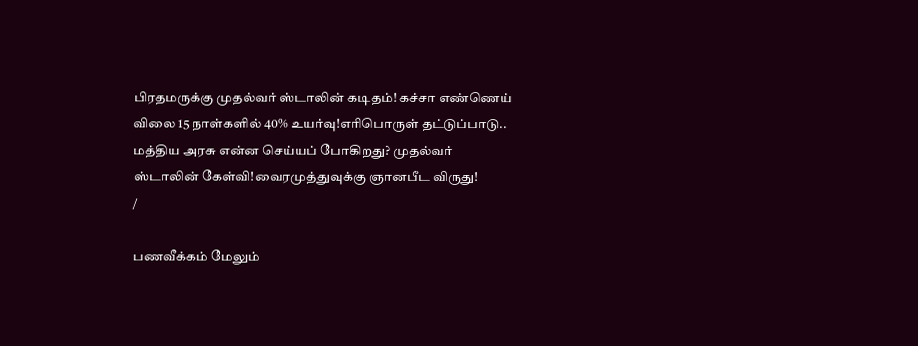பிரதமருக்கு முதல்வர் ஸ்டாலின் கடிதம்! கச்சா எண்ணெய் விலை 15 நாள்களில் 40% உயர்வு!எரிபொருள் தட்டுப்பாடு.. மத்திய அரசு என்ன செய்யப் போகிறது? முதல்வர் ஸ்டாலின் கேள்வி!வைரமுத்துவுக்கு ஞானபீட விருது!
/

பணவீக்கம் மேலும்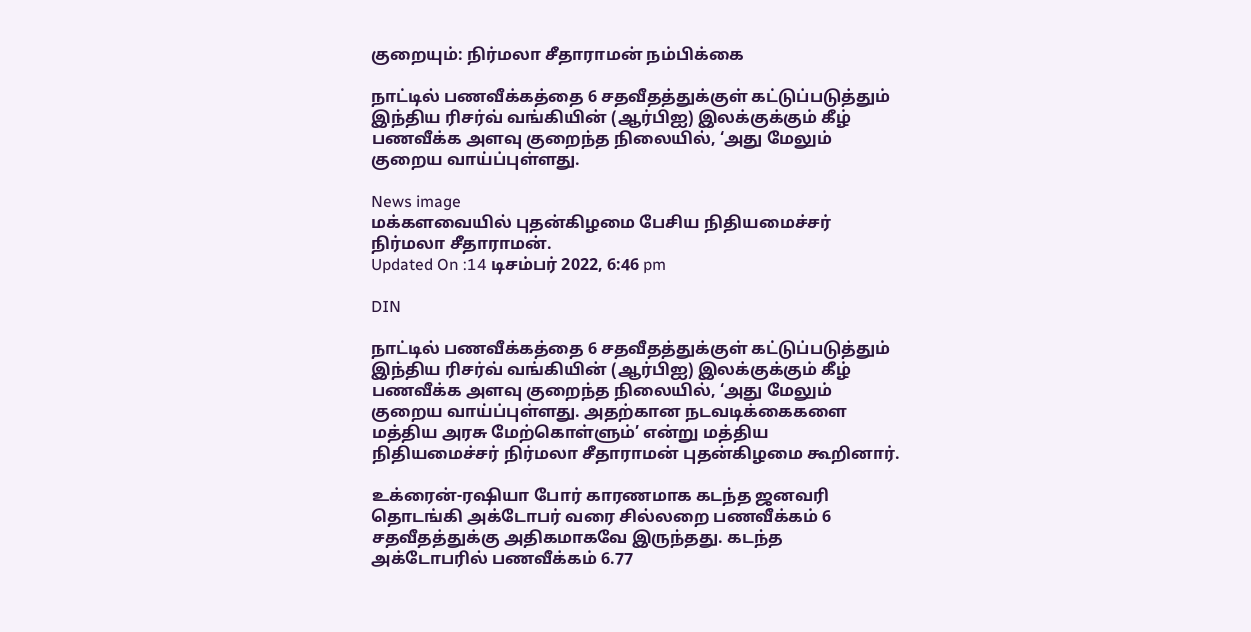குறையும்: நிர்மலா சீதாராமன் நம்பிக்கை

நாட்டில் பணவீக்கத்தை 6 சதவீதத்துக்குள் கட்டுப்படுத்தும் இந்திய ரிசர்வ் வங்கியின் (ஆர்பிஐ) இலக்குக்கும் கீழ் பணவீக்க அளவு குறைந்த நிலையில், ‘அது மேலும் குறைய வாய்ப்புள்ளது.

News image
மக்களவையில் புதன்கிழமை பேசிய நிதியமைச்சர் நிர்மலா சீதாராமன்.
Updated On :14 டிசம்பர் 2022, 6:46 pm

DIN

நாட்டில் பணவீக்கத்தை 6 சதவீதத்துக்குள் கட்டுப்படுத்தும் இந்திய ரிசர்வ் வங்கியின் (ஆர்பிஐ) இலக்குக்கும் கீழ் பணவீக்க அளவு குறைந்த நிலையில், ‘அது மேலும் குறைய வாய்ப்புள்ளது. அதற்கான நடவடிக்கைகளை மத்திய அரசு மேற்கொள்ளும்’ என்று மத்திய நிதியமைச்சர் நிர்மலா சீதாராமன் புதன்கிழமை கூறினார்.

உக்ரைன்-ரஷியா போர் காரணமாக கடந்த ஜனவரி தொடங்கி அக்டோபர் வரை சில்லறை பணவீக்கம் 6 சதவீதத்துக்கு அதிகமாகவே இருந்தது. கடந்த அக்டோபரில் பணவீக்கம் 6.77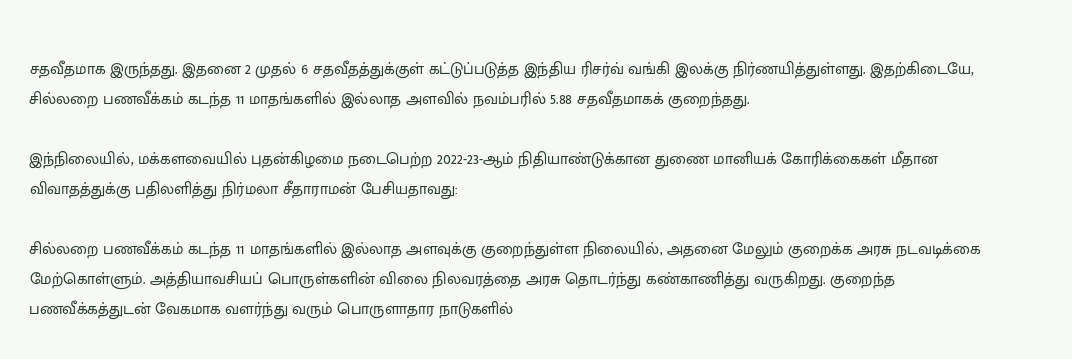சதவீதமாக இருந்தது. இதனை 2 முதல் 6 சதவீதத்துக்குள் கட்டுப்படுத்த இந்திய ரிசர்வ் வங்கி இலக்கு நிர்ணயித்துள்ளது. இதற்கிடையே, சில்லறை பணவீக்கம் கடந்த 11 மாதங்களில் இல்லாத அளவில் நவம்பரில் 5.88 சதவீதமாகக் குறைந்தது.

இந்நிலையில், மக்களவையில் புதன்கிழமை நடைபெற்ற 2022-23-ஆம் நிதியாண்டுக்கான துணை மானியக் கோரிக்கைகள் மீதான விவாதத்துக்கு பதிலளித்து நிர்மலா சீதாராமன் பேசியதாவது:

சில்லறை பணவீக்கம் கடந்த 11 மாதங்களில் இல்லாத அளவுக்கு குறைந்துள்ள நிலையில், அதனை மேலும் குறைக்க அரசு நடவடிக்கை மேற்கொள்ளும். அத்தியாவசியப் பொருள்களின் விலை நிலவரத்தை அரசு தொடர்ந்து கண்காணித்து வருகிறது. குறைந்த பணவீக்கத்துடன் வேகமாக வளர்ந்து வரும் பொருளாதார நாடுகளில்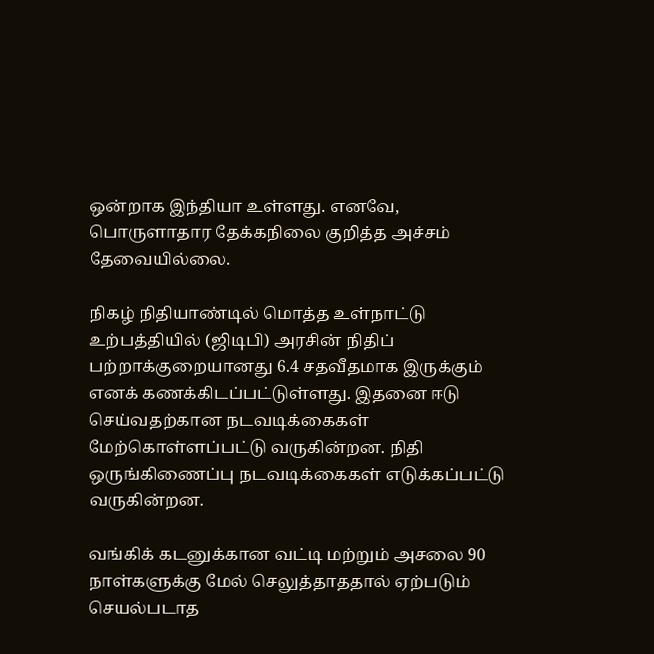ஒன்றாக இந்தியா உள்ளது. எனவே, பொருளாதார தேக்கநிலை குறித்த அச்சம் தேவையில்லை.

நிகழ் நிதியாண்டில் மொத்த உள்நாட்டு உற்பத்தியில் (ஜிடிபி) அரசின் நிதிப் பற்றாக்குறையானது 6.4 சதவீதமாக இருக்கும் எனக் கணக்கிடப்பட்டுள்ளது. இதனை ஈடு செய்வதற்கான நடவடிக்கைகள் மேற்கொள்ளப்பட்டு வருகின்றன. நிதி ஒருங்கிணைப்பு நடவடிக்கைகள் எடுக்கப்பட்டு வருகின்றன.

வங்கிக் கடனுக்கான வட்டி மற்றும் அசலை 90 நாள்களுக்கு மேல் செலுத்தாததால் ஏற்படும் செயல்படாத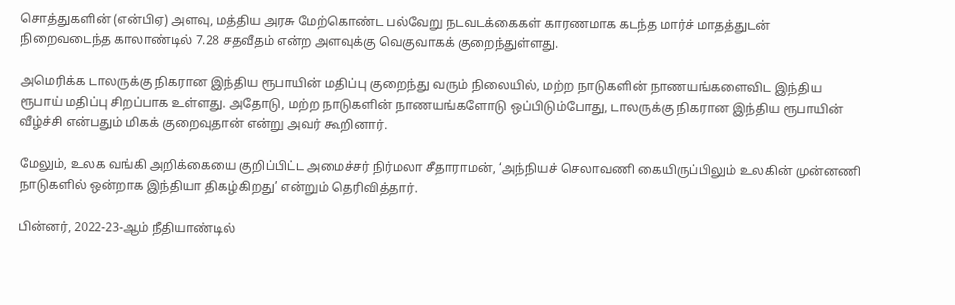சொத்துகளின் (என்பிஏ) அளவு, மத்திய அரசு மேற்கொண்ட பல்வேறு நடவடக்கைகள் காரணமாக கடந்த மார்ச் மாதத்துடன் நிறைவடைந்த காலாண்டில் 7.28 சதவீதம் என்ற அளவுக்கு வெகுவாகக் குறைந்துள்ளது.

அமெரிக்க டாலருக்கு நிகரான இந்திய ரூபாயின் மதிப்பு குறைந்து வரும் நிலையில், மற்ற நாடுகளின் நாணயங்களைவிட இந்திய ரூபாய் மதிப்பு சிறப்பாக உள்ளது. அதோடு, மற்ற நாடுகளின் நாணயங்களோடு ஒப்பிடும்போது, டாலருக்கு நிகரான இந்திய ரூபாயின் வீழ்ச்சி என்பதும் மிகக் குறைவுதான் என்று அவர் கூறினார்.

மேலும், உலக வங்கி அறிக்கையை குறிப்பிட்ட அமைச்சர் நிர்மலா சீதாராமன், ‘அந்நியச் செலாவணி கையிருப்பிலும் உலகின் முன்னணி நாடுகளில் ஒன்றாக இந்தியா திகழ்கிறது’ என்றும் தெரிவித்தார்.

பின்னர், 2022-23-ஆம் நீதியாண்டில்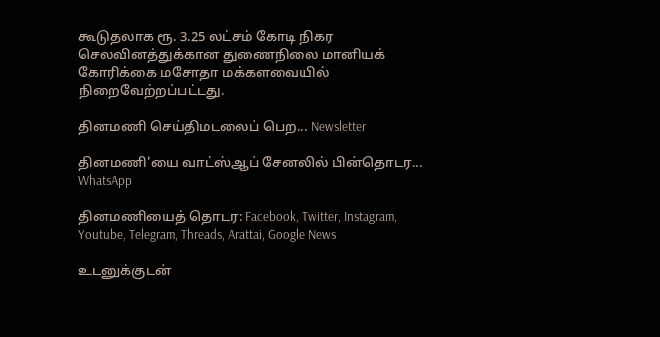கூடுதலாக ரூ. 3.25 லட்சம் கோடி நிகர செலவினத்துக்கான துணைநிலை மானியக் கோரிக்கை மசோதா மக்களவையில் நிறைவேற்றப்பட்டது.

தினமணி செய்திமடலைப் பெற... Newsletter

தினமணி'யை வாட்ஸ்ஆப் சேனலில் பின்தொடர... WhatsApp

தினமணியைத் தொடர: Facebook, Twitter, Instagram, Youtube, Telegram, Threads, Arattai, Google News

உடனுக்குடன்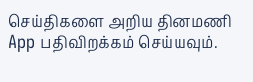செய்திகளை அறிய தினமணி App பதிவிறக்கம் செய்யவும்.